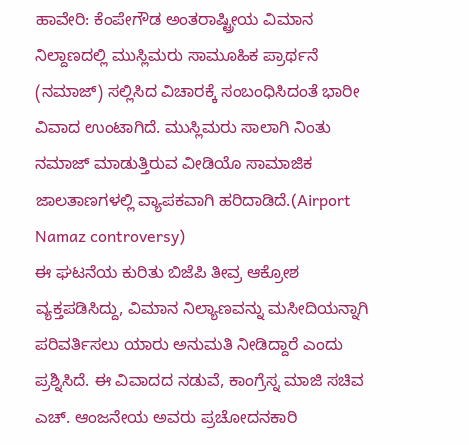ಹಾವೇರಿ: ಕೆಂಪೇಗೌಡ ಅಂತರಾಷ್ಟ್ರೀಯ ವಿಮಾನ ನಿಲ್ದಾಣದಲ್ಲಿ ಮುಸ್ಲಿಮರು ಸಾಮೂಹಿಕ ಪ್ರಾರ್ಥನೆ (ನಮಾಜ್) ಸಲ್ಲಿಸಿದ ವಿಚಾರಕ್ಕೆ ಸಂಬಂಧಿಸಿದಂತೆ ಭಾರೀ ವಿವಾದ ಉಂಟಾಗಿದೆ. ಮುಸ್ಲಿಮರು ಸಾಲಾಗಿ ನಿಂತು ನಮಾಜ್ ಮಾಡುತ್ತಿರುವ ವೀಡಿಯೊ ಸಾಮಾಜಿಕ ಜಾಲತಾಣಗಳಲ್ಲಿ ವ್ಯಾಪಕವಾಗಿ ಹರಿದಾಡಿದೆ.(Airport Namaz controversy)
ಈ ಘಟನೆಯ ಕುರಿತು ಬಿಜೆಪಿ ತೀವ್ರ ಆಕ್ರೋಶ ವ್ಯಕ್ತಪಡಿಸಿದ್ದು, ವಿಮಾನ ನಿಲ್ಯಾಣವನ್ನು ಮಸೀದಿಯನ್ನಾಗಿ ಪರಿವರ್ತಿಸಲು ಯಾರು ಅನುಮತಿ ನೀಡಿದ್ದಾರೆ ಎಂದು ಪ್ರಶ್ನಿಸಿದೆ. ಈ ವಿವಾದದ ನಡುವೆ, ಕಾಂಗ್ರೆಸ್ನ ಮಾಜಿ ಸಚಿವ ಎಚ್. ಆಂಜನೇಯ ಅವರು ಪ್ರಚೋದನಕಾರಿ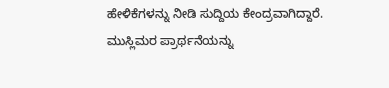ಹೇಳಿಕೆಗಳನ್ನು ನೀಡಿ ಸುದ್ದಿಯ ಕೇಂದ್ರವಾಗಿದ್ದಾರೆ.
ಮುಸ್ಲಿಮರ ಪ್ರಾರ್ಥನೆಯನ್ನು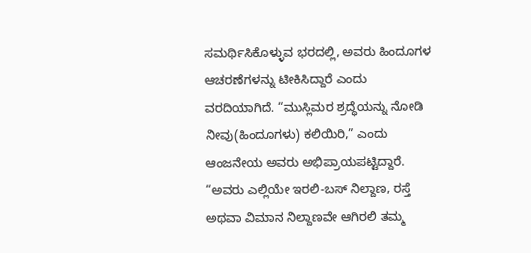ಸಮರ್ಥಿಸಿಕೊಳ್ಳುವ ಭರದಲ್ಲಿ, ಅವರು ಹಿಂದೂಗಳ ಆಚರಣೆಗಳನ್ನು ಟೀಕಿಸಿದ್ದಾರೆ ಎಂದು ವರದಿಯಾಗಿದೆ. “ಮುಸ್ಲಿಮರ ಶ್ರದ್ಧೆಯನ್ನು ನೋಡಿ ನೀವು(ಹಿಂದೂಗಳು) ಕಲಿಯಿರಿ,” ಎಂದು ಆಂಜನೇಯ ಅವರು ಅಭಿಪ್ರಾಯಪಟ್ಟಿದ್ದಾರೆ. “ಅವರು ಎಲ್ಲಿಯೇ ಇರಲಿ-ಬಸ್ ನಿಲ್ದಾಣ, ರಸ್ತೆ ಅಥವಾ ವಿಮಾನ ನಿಲ್ದಾಣವೇ ಆಗಿರಲಿ ತಮ್ಮ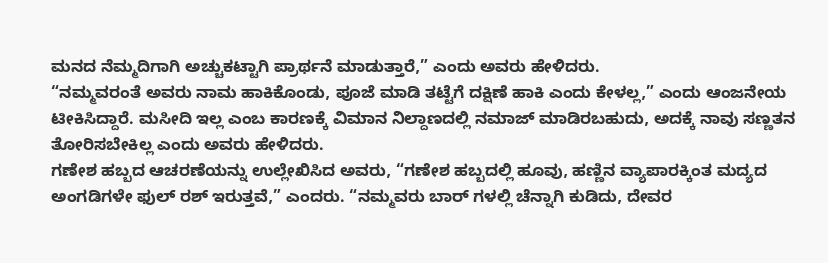ಮನದ ನೆಮ್ಮದಿಗಾಗಿ ಅಚ್ಚುಕಟ್ಟಾಗಿ ಪ್ರಾರ್ಥನೆ ಮಾಡುತ್ತಾರೆ,” ಎಂದು ಅವರು ಹೇಳಿದರು.
“ನಮ್ಮವರಂತೆ ಅವರು ನಾಮ ಹಾಕಿಕೊಂಡು, ಪೂಜೆ ಮಾಡಿ ತಟ್ಟೆಗೆ ದಕ್ಷಿಣೆ ಹಾಕಿ ಎಂದು ಕೇಳಲ್ಲ,” ಎಂದು ಆಂಜನೇಯ ಟೀಕಿಸಿದ್ದಾರೆ. ಮಸೀದಿ ಇಲ್ಲ ಎಂಬ ಕಾರಣಕ್ಕೆ ವಿಮಾನ ನಿಲ್ದಾಣದಲ್ಲಿ ನಮಾಜ್ ಮಾಡಿರಬಹುದು, ಅದಕ್ಕೆ ನಾವು ಸಣ್ಣತನ ತೋರಿಸಬೇಕಿಲ್ಲ ಎಂದು ಅವರು ಹೇಳಿದರು.
ಗಣೇಶ ಹಬ್ಬದ ಆಚರಣೆಯನ್ನು ಉಲ್ಲೇಖಿಸಿದ ಅವರು, “ಗಣೇಶ ಹಬ್ಬದಲ್ಲಿ ಹೂವು, ಹಣ್ಣಿನ ವ್ಯಾಪಾರಕ್ಕಿಂತ ಮದ್ಯದ ಅಂಗಡಿಗಳೇ ಫುಲ್ ರಶ್ ಇರುತ್ತವೆ,” ಎಂದರು. “ನಮ್ಮವರು ಬಾರ್ ಗಳಲ್ಲಿ ಚೆನ್ನಾಗಿ ಕುಡಿದು, ದೇವರ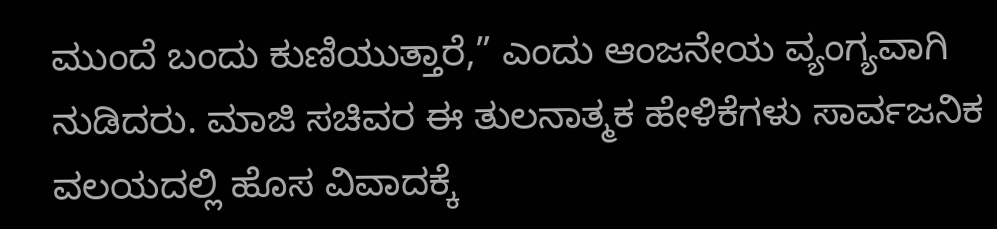ಮುಂದೆ ಬಂದು ಕುಣಿಯುತ್ತಾರೆ,” ಎಂದು ಆಂಜನೇಯ ವ್ಯಂಗ್ಯವಾಗಿ ನುಡಿದರು. ಮಾಜಿ ಸಚಿವರ ಈ ತುಲನಾತ್ಮಕ ಹೇಳಿಕೆಗಳು ಸಾರ್ವಜನಿಕ ವಲಯದಲ್ಲಿ ಹೊಸ ವಿವಾದಕ್ಕೆ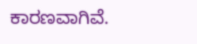ಕಾರಣವಾಗಿವೆ.